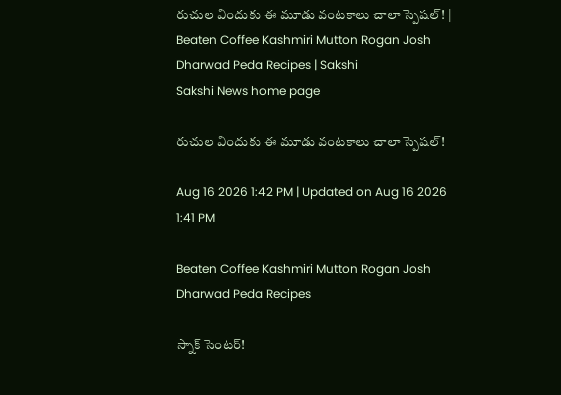రుచుల విందుకు ఈ మూడు వంటకాలు చాలా స్పెషల్‌! | Beaten Coffee Kashmiri Mutton Rogan Josh Dharwad Peda Recipes | Sakshi
Sakshi News home page

రుచుల విందుకు ఈ మూడు వంటకాలు చాలా స్పెషల్‌!

Aug 16 2026 1:42 PM | Updated on Aug 16 2026 1:41 PM

Beaten Coffee Kashmiri Mutton Rogan Josh Dharwad Peda Recipes

స్నాక్‌ సెంటర్‌!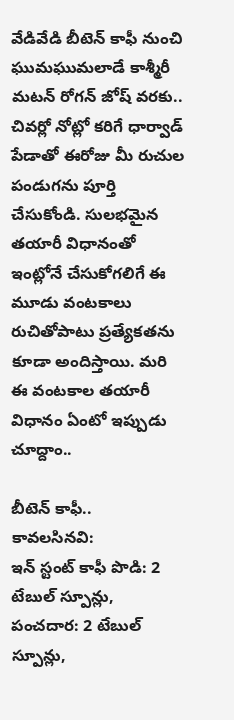వేడివేడి బీటెన్‌ కాఫీ నుంచి ఘుమఘుమలాడే కాశ్మీరీ మటన్‌ రోగన్‌ జోష్‌ వరకు.. చివర్లో నోట్లో కరిగే ధార్వాడ్‌ పేడాతో ఈరోజు మీ రుచుల పండుగను పూర్తి చేసుకోండి. సులభమైన తయారీ విధానంతో ఇంట్లోనే చేసుకోగలిగే ఈ మూడు వంటకాలు రుచితోపాటు ప్రత్యేకతను కూడా అందిస్తాయి. మరి ఈ వంటకాల తయారీ విధానం ఏంటో ఇప్పుడు చూద్దాం..

బీటెన్‌ కాఫీ..
కావలసినవి:
ఇన్‌ స్టంట్‌ కాఫీ పొడి: 2 టేబుల్‌ స్పూన్లు,
పంచదార: 2 టేబుల్‌ స్పూన్లు,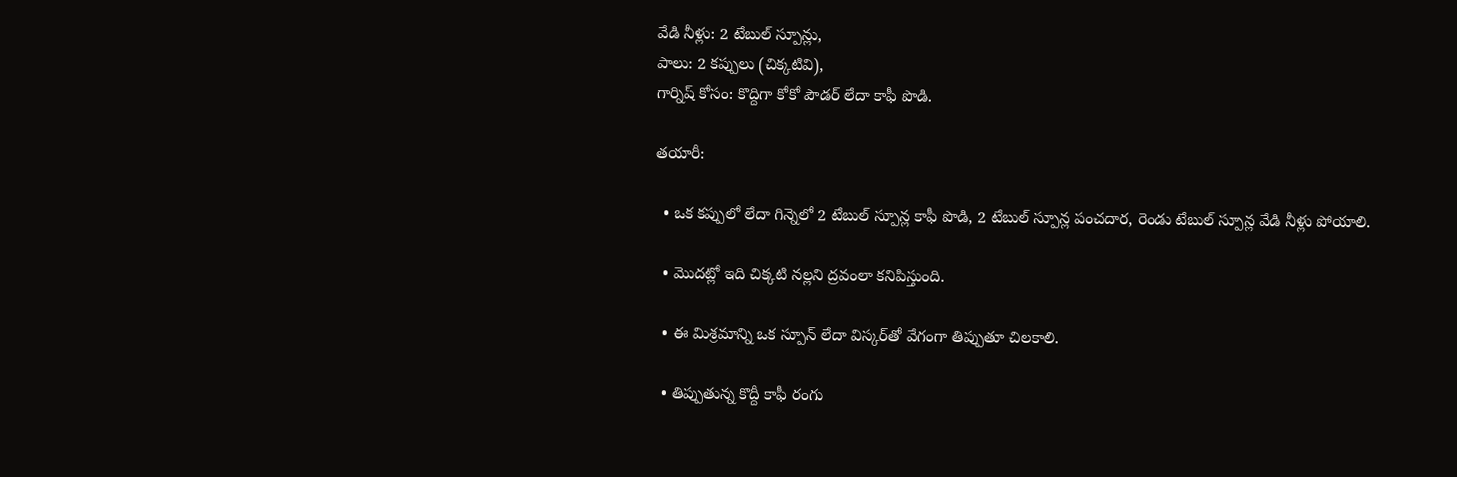వేడి నీళ్లు: 2 టేబుల్‌ స్పూన్లు,
పాలు: 2 కప్పులు (చిక్కటివి),
గార్నిష్‌ కోసం: కొద్దిగా కోకో పౌడర్‌ లేదా కాఫీ పొడి.

తయారీ:

  • ఒక కప్పులో లేదా గిన్నెలో 2 టేబుల్‌ స్పూన్ల కాఫీ పొడి, 2 టేబుల్‌ స్పూన్ల పంచదార, రెండు టేబుల్‌ స్పూన్ల వేడి నీళ్లు పోయాలి.

  • మొదట్లో ఇది చిక్కటి నల్లని ద్రవంలా కనిపిస్తుంది.

  • ఈ మిశ్రమాన్ని ఒక స్పూన్‌ లేదా విస్కర్‌తో వేగంగా తిప్పుతూ చిలకాలి.

  • తిప్పుతున్న కొద్దీ కాఫీ రంగు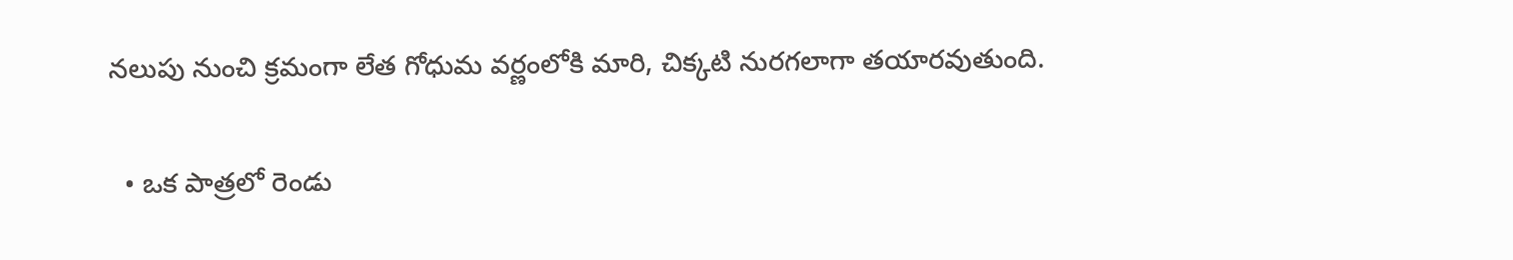నలుపు నుంచి క్రమంగా లేత గోధుమ వర్ణంలోకి మారి, చిక్కటి నురగలాగా తయారవుతుంది.

  • ఒక పాత్రలో రెండు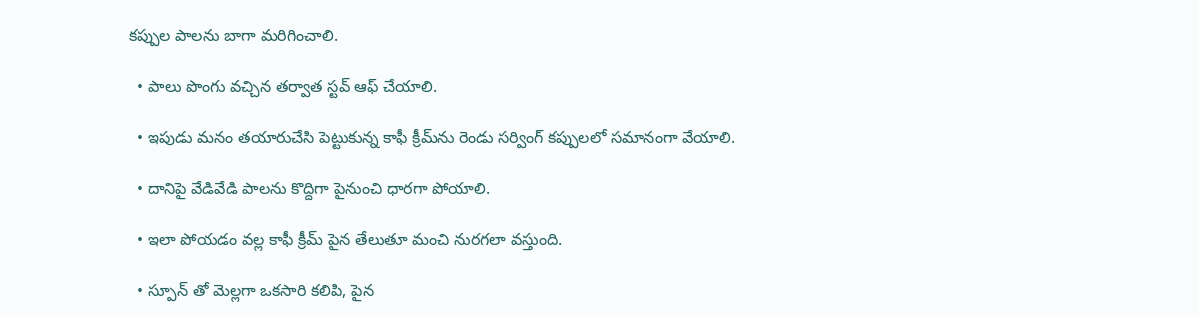కప్పుల పాలను బాగా మరిగించాలి.

  • పాలు పొంగు వచ్చిన తర్వాత స్టవ్‌ ఆఫ్‌ చేయాలి.

  • ఇపుడు మనం తయారుచేసి పెట్టుకున్న కాఫీ క్రీమ్‌ను రెండు సర్వింగ్‌ కప్పులలో సమానంగా వేయాలి.

  • దానిపై వేడివేడి పాలను కొద్దిగా పైనుంచి ధారగా పోయాలి.

  • ఇలా పోయడం వల్ల కాఫీ క్రీమ్‌ పైన తేలుతూ మంచి నురగలా వస్తుంది.

  • స్పూన్‌ తో మెల్లగా ఒకసారి కలిపి, పైన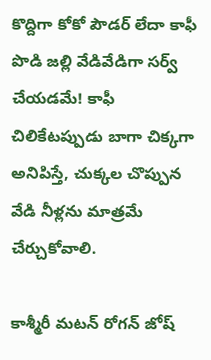కొద్దిగా కోకో పౌడర్‌ లేదా కాఫీ పొడి జల్లి వేడివేడిగా సర్వ్‌ చేయడమే! కాఫీ చిలికేటప్పుడు బాగా చిక్కగా అనిపిస్తే, చుక్కల చొప్పున వేడి నీళ్లను మాత్రమే చేర్చుకోవాలి.

కాశ్మీరీ మటన్‌ రోగన్‌ జోష్‌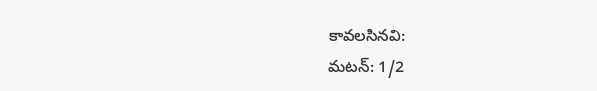కావలసినవి:
మటన్‌: 1/2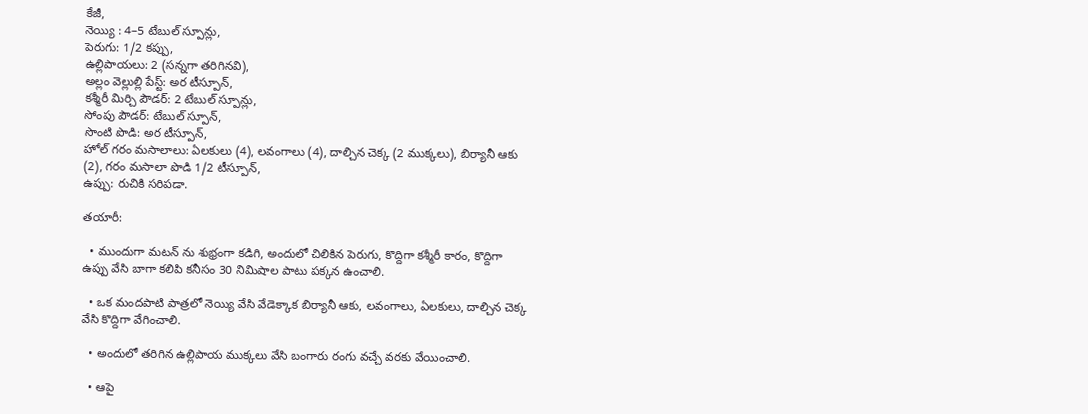కేజీ,
నెయ్యి : 4–5 టేబుల్‌ స్పూన్లు,
పెరుగు: 1/2 కప్పు,
ఉల్లిపాయలు: 2 (సన్నగా తరిగినవి),
అల్లం వెల్లుల్లి పేస్ట్‌: అర టీస్పూన్,
కశ్మీరీ మిర్చి పౌడర్‌: 2 టేబుల్‌ స్పూన్లు,
సోంపు పౌడర్‌: టేబుల్‌ స్పూన్,
సొంటి పొడి: అర టీస్పూన్,
హోల్‌ గరం మసాలాలు: ఏలకులు (4), లవంగాలు (4), దాల్చిన చెక్క (2 ముక్కలు), బిర్యానీ ఆకు (2), గరం మసాలా పొడి 1/2 టీస్పూన్,
ఉప్పు: రుచికి సరిపడా.

తయారీ:

  • ముందుగా మటన్‌ ను శుభ్రంగా కడిగి, అందులో చిలికిన పెరుగు, కొద్దిగా కశ్మీరీ కారం, కొద్దిగా ఉప్పు వేసి బాగా కలిపి కనీసం 30 నిమిషాల పాటు పక్కన ఉంచాలి.

  • ఒక మందపాటి పాత్రలో నెయ్యి వేసి వేడెక్కాక బిర్యానీ ఆకు, లవంగాలు, ఏలకులు, దాల్చిన చెక్క వేసి కొద్దిగా వేగించాలి.

  • అందులో తరిగిన ఉల్లిపాయ ముక్కలు వేసి బంగారు రంగు వచ్చే వరకు వేయించాలి.

  • ఆపై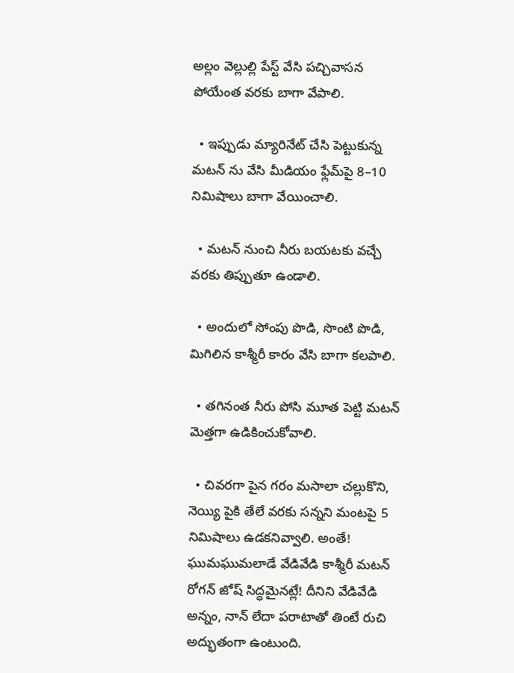అల్లం వెల్లుల్లి పేస్ట్‌ వేసి పచ్చివాసన పోయేంత వరకు బాగా వేపాలి.

  • ఇప్పుడు మ్యారినేట్‌ చేసి పెట్టుకున్న మటన్‌ ను వేసి మీడియం ఫ్లేమ్‌పై 8–10 నిమిషాలు బాగా వేయించాలి.

  • మటన్‌ నుంచి నీరు బయటకు వచ్చే వరకు తిప్పుతూ ఉండాలి.

  • అందులో సోంపు పొడి, సొంటి పొడి, మిగిలిన కాశ్మీరీ కారం వేసి బాగా కలపాలి.

  • తగినంత నీరు పోసి మూత పెట్టి మటన్‌ మెత్తగా ఉడికించుకోవాలి.

  • చివరగా పైన గరం మసాలా చల్లుకొని, నెయ్యి పైకి తేలే వరకు సన్నని మంటపై 5 నిమిషాలు ఉడకనివ్వాలి. అంతే! ఘుమఘుమలాడే వేడివేడి కాశ్మీరీ మటన్‌ రోగన్‌ జోష్‌ సిద్ధమైనట్లే! దీనిని వేడివేడి అన్నం, నాన్‌ లేదా పరాటాతో తింటే రుచి అద్భుతంగా ఉంటుంది.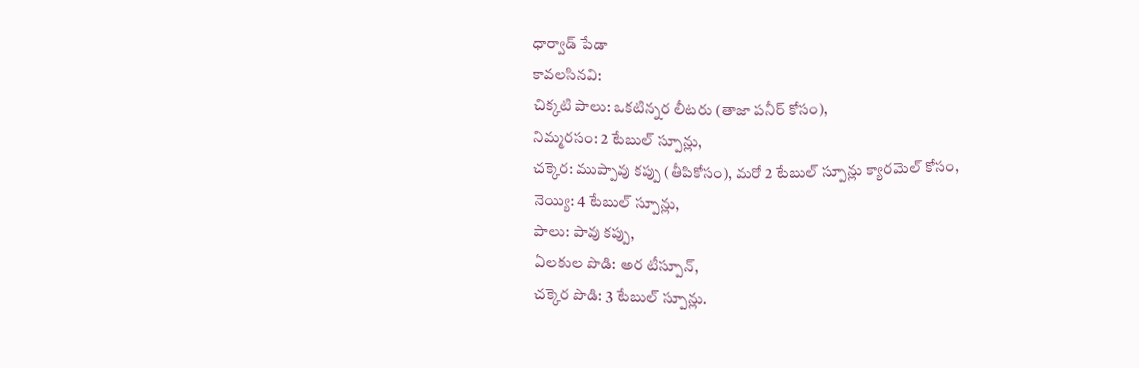ధార్వాడ్‌ పేడా
కావలసినవి:
చిక్కటి పాలు: ఒకటిన్నర లీటరు (తాజా పనీర్‌ కోసం),
నిమ్మరసం: 2 టేబుల్‌ స్పూన్లు,
చక్కెర: ముప్పావు కప్పు (తీపికోసం), మరో 2 టేబుల్‌ స్పూన్లు క్యారమెల్‌ కోసం,
నెయ్యి: 4 టేబుల్‌ స్పూన్లు,
పాలు: పావు కప్పు,
ఏలకుల పొడి: అర టీస్పూన్,
చక్కెర పొడి: 3 టేబుల్‌ స్పూన్లు.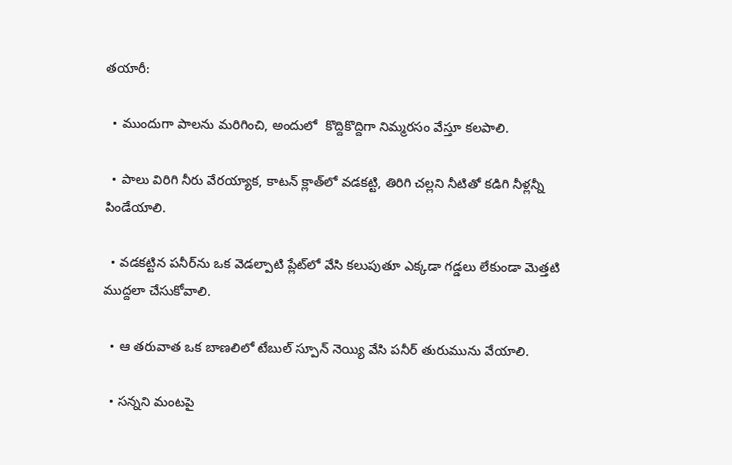తయారీ:

  • ముందుగా పాలను మరిగించి, అందులో  కొద్దికొద్దిగా నిమ్మరసం వేస్తూ కలపాలి.

  • పాలు విరిగి నీరు వేరయ్యాక, కాటన్‌ క్లాత్‌లో వడకట్టి, తిరిగి చల్లని నీటితో కడిగి నీళ్లన్నీ పిండేయాలి.

  • వడకట్టిన పనీర్‌ను ఒక వెడల్పాటి ప్లేట్‌లో వేసి కలుపుతూ ఎక్కడా గడ్డలు లేకుండా మెత్తటి ముద్దలా చేసుకోవాలి.

  • ఆ తరువాత ఒక బాణలిలో టేబుల్‌ స్పూన్‌ నెయ్యి వేసి పనీర్‌ తురుమును వేయాలి.

  • సన్నని మంటపై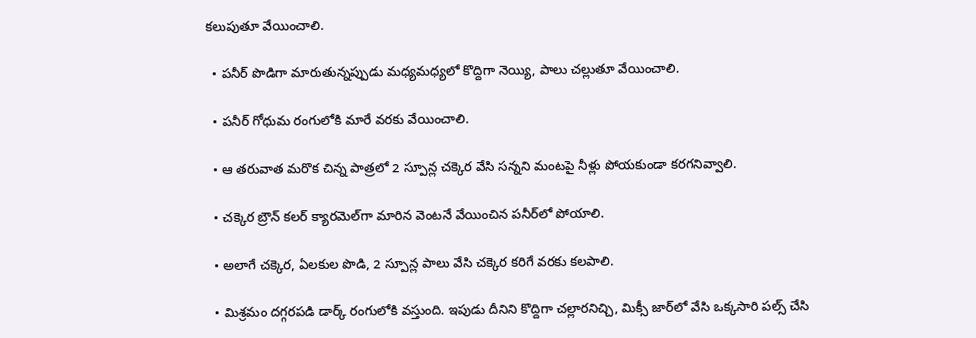కలుపుతూ వేయించాలి.

  • పనీర్‌ పొడిగా మారుతున్నప్పుడు మధ్యమధ్యలో కొద్దిగా నెయ్యి, పాలు చల్లుతూ వేయించాలి.

  • పనీర్‌ గోధుమ రంగులోకి మారే వరకు వేయించాలి.

  • ఆ తరువాత మరొక చిన్న పాత్రలో 2 స్పూన్ల చక్కెర వేసి సన్నని మంటపై నీళ్లు పోయకుండా కరగనివ్వాలి.

  • చక్కెర బ్రౌన్‌ కలర్‌ క్యారమెల్‌గా మారిన వెంటనే వేయించిన పనీర్‌లో పోయాలి.

  • అలాగే చక్కెర, ఏలకుల పొడి, 2 స్పూన్ల పాలు వేసి చక్కెర కరిగే వరకు కలపాలి.

  • మిశ్రమం దగ్గరపడి డార్క్‌ రంగులోకి వస్తుంది. ఇపుడు దీనిని కొద్దిగా చల్లారనిచ్చి, మిక్సీ జార్‌లో వేసి ఒక్కసారి పల్స్‌ చేసి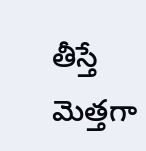తీస్తే మెత్తగా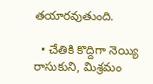తయారవుతుంది.

  • చేతికి కొద్దిగా నెయ్యి రాసుకుని, మిశ్రమం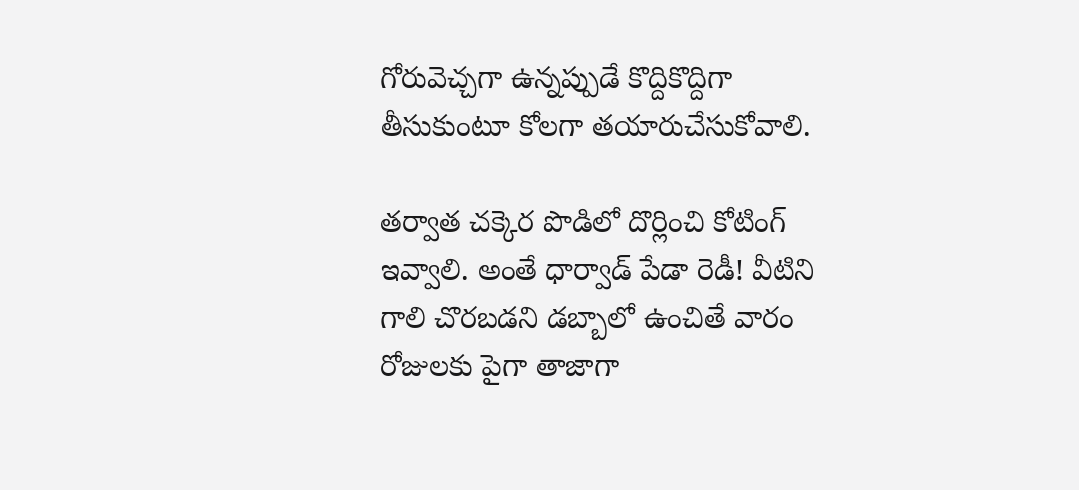గోరువెచ్చగా ఉన్నప్పుడే కొద్దికొద్దిగా తీసుకుంటూ కోలగా తయారుచేసుకోవాలి.

తర్వాత చక్కెర పొడిలో దొర్లించి కోటింగ్‌ ఇవ్వాలి. అంతే ధార్వాడ్‌ పేడా రెడీ! వీటిని గాలి చొరబడని డబ్బాలో ఉంచితే వారం రోజులకు పైగా తాజాగా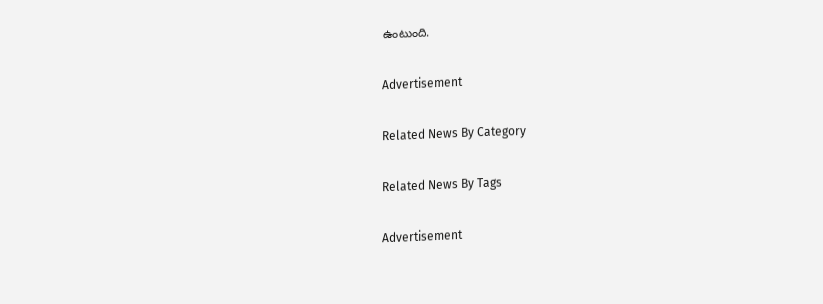ఉంటుంది.

Advertisement

Related News By Category

Related News By Tags

Advertisement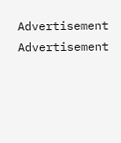Advertisement
Advertisement